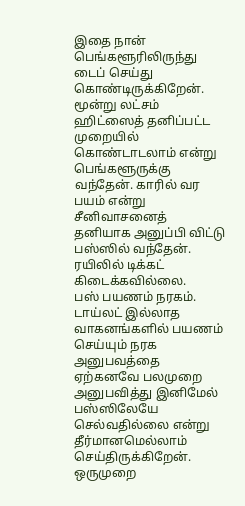இதை நான் பெங்களூரிலிருந்து டைப் செய்து கொண்டிருக்கிறேன். மூன்று லட்சம் ஹிட்ஸைத் தனிப்பட்ட முறையில் கொண்டாடலாம் என்று பெங்களூருக்கு வந்தேன். காரில் வர பயம் என்று சீனிவாசனைத் தனியாக அனுப்பி விட்டு பஸ்ஸில் வந்தேன். ரயிலில் டிக்கட் கிடைக்கவில்லை.
பஸ் பயணம் நரகம். டாய்லட் இல்லாத வாகனங்களில் பயணம் செய்யும் நரக அனுபவத்தை ஏற்கனவே பலமுறை அனுபவித்து இனிமேல் பஸ்ஸிலேயே செல்வதில்லை என்று தீர்மானமெல்லாம் செய்திருக்கிறேன். ஒருமுறை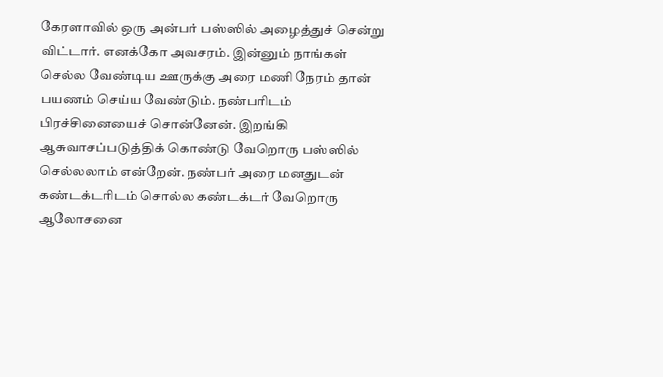கேரளாவில் ஒரு அன்பர் பஸ்ஸில் அழைத்துச் சென்று விட்டார். எனக்கோ அவசரம். இன்னும் நாங்கள் செல்ல வேண்டிய ஊருக்கு அரை மணி நேரம் தான் பயணம் செய்ய வேண்டும். நண்பரிடம் பிரச்சினையைச் சொன்னேன். இறங்கி ஆசுவாசப்படுத்திக் கொண்டு வேறொரு பஸ்ஸில் செல்லலாம் என்றேன். நண்பர் அரை மனதுடன் கண்டக்டரிடம் சொல்ல கண்டக்டர் வேறொரு ஆலோசனை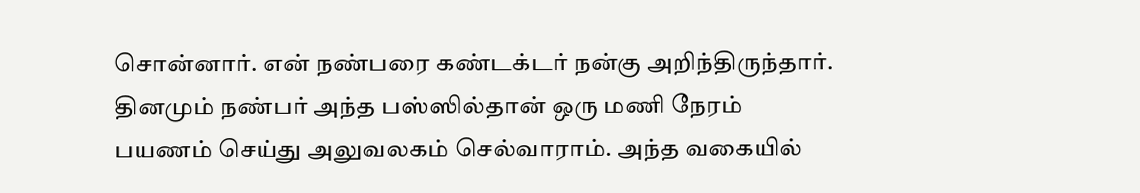சொன்னார். என் நண்பரை கண்டக்டர் நன்கு அறிந்திருந்தார். தினமும் நண்பர் அந்த பஸ்ஸில்தான் ஒரு மணி நேரம் பயணம் செய்து அலுவலகம் செல்வாராம். அந்த வகையில்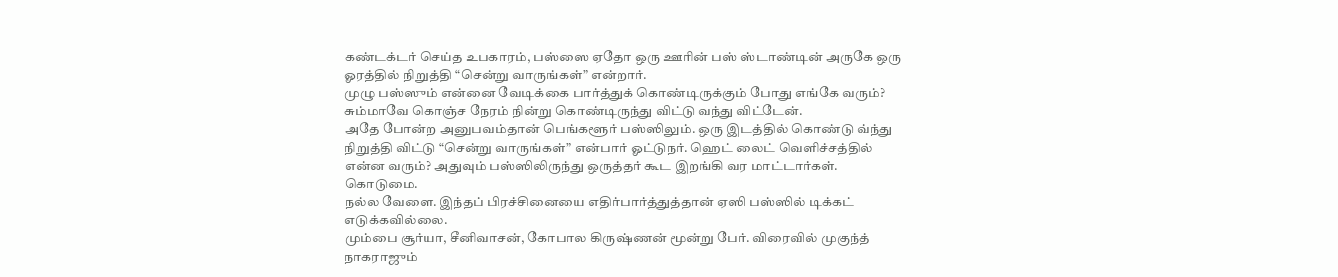கண்டக்டர் செய்த உபகாரம், பஸ்ஸை ஏதோ ஒரு ஊரின் பஸ் ஸ்டாண்டின் அருகே ஒரு ஓரத்தில் நிறுத்தி “சென்று வாருங்கள்” என்றார்.
முழு பஸ்ஸும் என்னை வேடிக்கை பார்த்துக் கொண்டிருக்கும் போது எங்கே வரும்? சும்மாவே கொஞ்ச நேரம் நின்று கொண்டிருந்து விட்டு வந்து விட்டேன்.
அதே போன்ற அனுபவம்தான் பெங்களூர் பஸ்ஸிலும். ஒரு இடத்தில் கொண்டு வ்ந்து நிறுத்தி விட்டு “சென்று வாருங்கள்” என்பார் ஓட்டுநர். ஹெட் லைட் வெளிச்சத்தில் என்ன வரும்? அதுவும் பஸ்ஸிலிருந்து ஒருத்தர் கூட இறங்கி வர மாட்டார்கள்.
கொடுமை.
நல்ல வேளை. இந்தப் பிரச்சினையை எதிர்பார்த்துத்தான் ஏஸி பஸ்ஸில் டிக்கட் எடுக்கவில்லை.
மும்பை சூர்யா, சீனிவாசன், கோபால கிருஷ்ணன் மூன்று பேர். விரைவில் முகுந்த் நாகராஜும்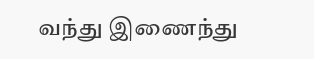வந்து இணைந்து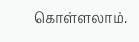கொள்ளலாம்.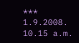***
1.9.2008.
10.15 a.m.